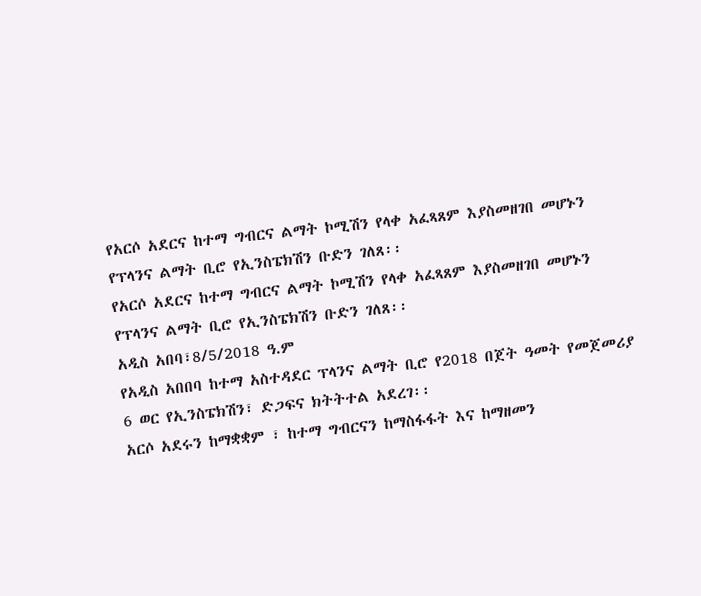የአርሶ አደርና ከተማ ግብርና ልማት ኮሚሽን የላቀ አፈጻጸም እያስመዘገበ መሆኑን የፕላንና ልማት ቢሮ የኢንስፔክሽን ቡድን ገለጸ፡፡
የአርሶ አደርና ከተማ ግብርና ልማት ኮሚሽን የላቀ አፈጻጸም እያስመዘገበ መሆኑን የፕላንና ልማት ቢሮ የኢንስፔክሽን ቡድን ገለጸ፡፡
አዲስ አበባ፣8/5/2018 ዓ.ም
የአዲስ አበበባ ከተማ አስተዳደር ፕላንና ልማት ቢሮ የ2018 በጀት ዓመት የመጀመሪያ 6 ወር የኢንስፔክሽን፣ ድጋፍና ክትትተል አደረገ፡፡
አርሶ አደሩን ከማቋቋም ፣ ከተማ ግብርናን ከማስፋፋት እና ከማዘመን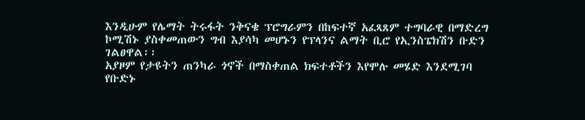እንዲሁም የሌማት ትሩፋት ንቅናቄ ፕሮግራምን በከፍተኛ አፈጻጸም ተግባራዊ በማድረግ ኮሚሽኑ ያስቀመጠውን ግብ እያሳካ መሆኑን የፕላንና ልማት ቢሮ የኢንስፔክሽን ቡድን ገልፀዋል፡፡
አያዞም የታዩትን ጠንካራ ጎኖች በማስቀጠል ክፍተቶችን እየሞሉ መሄድ እንደሚገባ የቡድኑ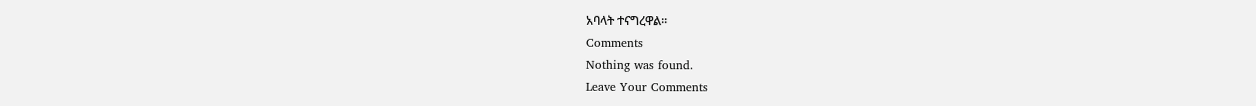አባላት ተናግረዋል፡፡
Comments
Nothing was found.
Leave Your Comments